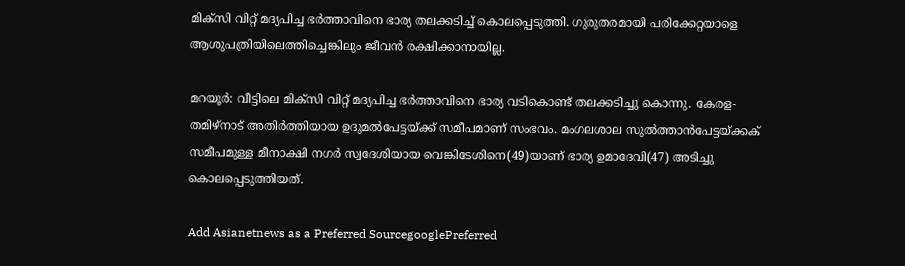മിക്സി വിറ്റ് മദ്യപിച്ച ഭര്‍ത്താവിനെ ഭാര്യ തലക്കടിച്ച് കൊലപ്പെടുത്തി. ഗുരുതരമായി പരിക്കേറ്റയാളെ ആശുപത്രിയിലെത്തിച്ചെങ്കിലും ജീവന്‍ രക്ഷിക്കാനായില്ല.

മറയൂര്‍: വീട്ടിലെ മിക്സി വിറ്റ് മദ്യപിച്ച ഭര്‍ത്താവിനെ ഭാര്യ വടികൊണ്ട് തലക്കടിച്ചു കൊന്നു. കേരള-തമിഴ്നാട് അതിര്‍ത്തിയായ ഉദുമല്‍പേട്ടയ്ക്ക് സമീപമാണ് സംഭവം. മംഗലശാല സുല്‍ത്താന്‍പേട്ടയ്ക്കക് സമീപമുള്ള മീനാക്ഷി നഗര്‍ സ്വദേശിയായ വെങ്കിടേശിനെ(49)യാണ് ഭാര്യ ഉമാദേവി(47) അടിച്ചു കൊലപ്പെടുത്തിയത്.

Add Asianetnews as a Preferred SourcegooglePreferred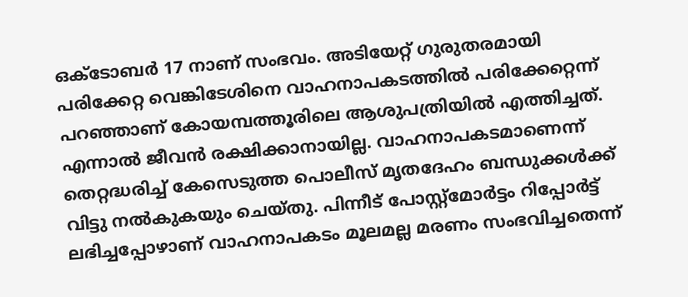ഒക്ടോബര്‍ 17 നാണ് സംഭവം. അടിയേറ്റ് ഗുരുതരമായി പരിക്കേറ്റ വെങ്കിടേശിനെ വാഹനാപകടത്തില്‍ പരിക്കേറ്റെന്ന് പറഞ്ഞാണ് കോയമ്പത്തൂരിലെ ആശുപത്രിയില്‍ എത്തിച്ചത്. എന്നാല്‍ ജീവന്‍ രക്ഷിക്കാനായില്ല. വാഹനാപകടമാണെന്ന് തെറ്റദ്ധരിച്ച് കേസെടുത്ത പൊലീസ് മൃതദേഹം ബന്ധുക്കള്‍ക്ക് വിട്ടു നല്‍കുകയും ചെയ്തു. പിന്നീട് പോസ്റ്റ്‍മോര്‍ട്ടം റിപ്പോര്‍ട്ട് ലഭിച്ചപ്പോഴാണ് വാഹനാപകടം മൂലമല്ല മരണം സംഭവിച്ചതെന്ന്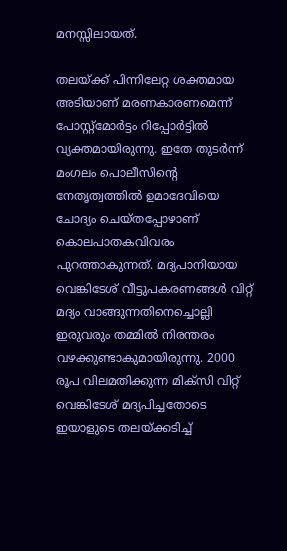മനസ്സിലായത്.

തലയ്ക്ക് പിന്നിലേറ്റ ശക്തമായ അടിയാണ് മരണകാരണമെന്ന് പോസ്റ്റ്‍മോര്‍ട്ടം റിപ്പോര്‍ട്ടില്‍ വ്യക്തമായിരുന്നു. ഇതേ തുടര്‍ന്ന് മംഗലം പൊലീസിന്‍റെ നേതൃത്വത്തില്‍ ഉമാദേവിയെ ചോദ്യം ചെയ്തപ്പോഴാണ് കൊലപാതകവിവരം പുറത്താകുന്നത്. മദ്യപാനിയായ വെങ്കിടേശ് വീട്ടുപകരണങ്ങള്‍ വിറ്റ് മദ്യം വാങ്ങുന്നതിനെച്ചൊല്ലി ഇരുവരും തമ്മില്‍ നിരന്തരം വഴക്കുണ്ടാകുമായിരുന്നു. 2000 രൂപ വിലമതിക്കുന്ന മിക്സി വിറ്റ് വെങ്കിടേശ് മദ്യപിച്ചതോടെ ഇയാളുടെ തലയ്ക്കടിച്ച്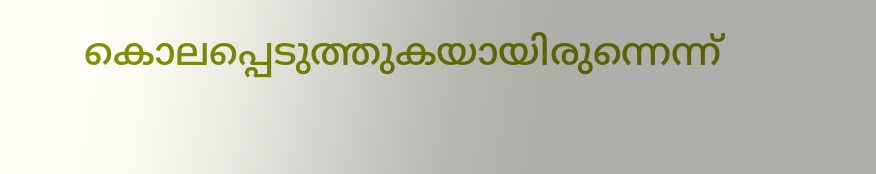കൊലപ്പെടുത്തുകയായിരുന്നെന്ന്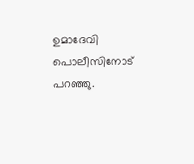ഉമാദേവി പൊലീസിനോട് പറഞ്ഞു.